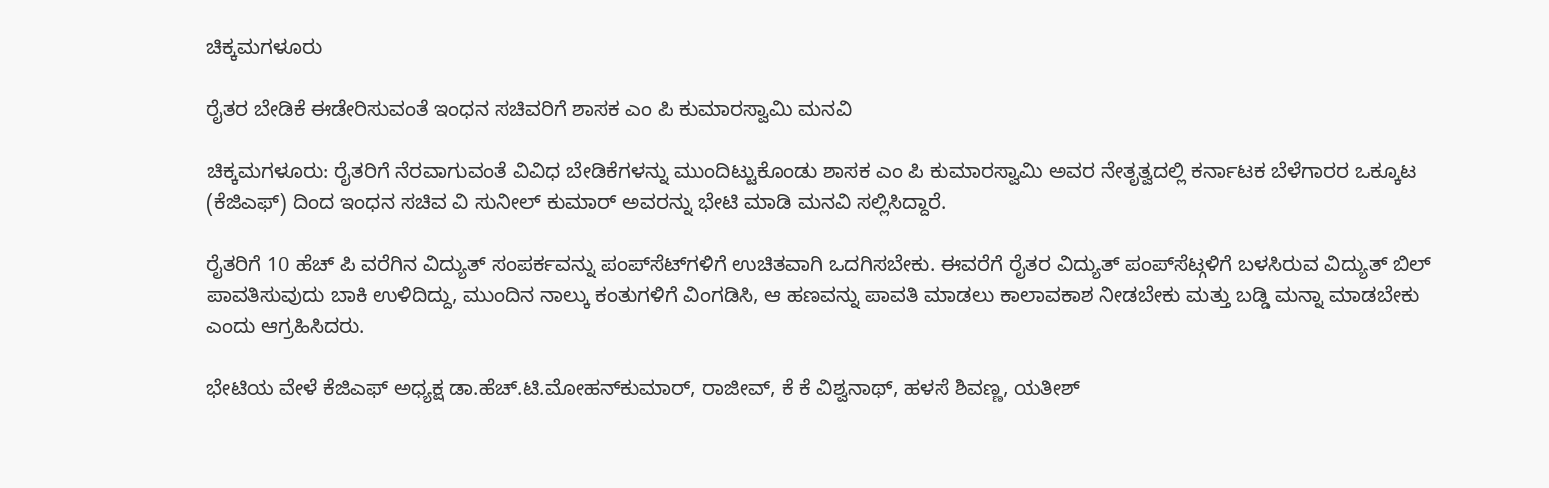ಚಿಕ್ಕಮಗಳೂರು

ರೈತರ ಬೇಡಿಕೆ ಈಡೇರಿಸುವಂತೆ ಇಂಧನ ಸಚಿವರಿಗೆ ಶಾಸಕ ಎಂ ಪಿ ಕುಮಾರಸ್ವಾಮಿ ಮನವಿ

ಚಿಕ್ಕಮಗಳೂರು: ರೈತರಿಗೆ ನೆರವಾಗುವಂತೆ ವಿವಿಧ ಬೇಡಿಕೆಗಳನ್ನು ಮುಂದಿಟ್ಟುಕೊಂಡು ಶಾಸಕ ಎಂ ಪಿ ಕುಮಾರಸ್ವಾಮಿ ಅವರ ನೇತೃತ್ವದಲ್ಲಿ ಕರ್ನಾಟಕ ಬೆಳೆಗಾರರ ಒಕ್ಕೂಟ (ಕೆಜಿಎಫ್‌) ದಿಂದ ಇಂಧನ ಸಚಿವ ವಿ ಸುನೀಲ್‌ ಕುಮಾರ್‌ ಅವರನ್ನು ಭೇಟಿ ಮಾಡಿ ಮನವಿ ಸಲ್ಲಿಸಿದ್ದಾರೆ.

ರೈತರಿಗೆ 10 ಹೆಚ್‌ ಪಿ ವರೆಗಿನ ವಿದ್ಯುತ್ ಸಂಪರ್ಕವನ್ನು ಪಂಪ್‌ಸೆಟ್‌ಗಳಿಗೆ ಉಚಿತವಾಗಿ ಒದಗಿಸಬೇಕು. ಈವರೆಗೆ ರೈತರ ವಿದ್ಯುತ್‌ ಪಂಪ್‌ಸೆಟ್ಗಳಿಗೆ ಬಳಸಿರುವ ವಿದ್ಯುತ್‌ ಬಿಲ್‌ ಪಾವತಿಸುವುದು ಬಾಕಿ ಉಳಿದಿದ್ದು, ಮುಂದಿನ ನಾಲ್ಕು ಕಂತುಗಳಿಗೆ ವಿಂಗಡಿಸಿ, ಆ ಹಣವನ್ನು ಪಾವತಿ ಮಾಡಲು ಕಾಲಾವಕಾಶ ನೀಡಬೇಕು ಮತ್ತು ಬಡ್ಡಿ ಮನ್ನಾ ಮಾಡಬೇಕು ಎಂದು ಆಗ್ರಹಿಸಿದರು.

ಭೇಟಿಯ ವೇಳೆ ಕೆಜಿಎಫ್‌ ಅಧ್ಯಕ್ಷ ಡಾ.ಹೆಚ್.ಟಿ.ಮೋಹನ್‌ಕುಮಾರ್‌, ರಾಜೀವ್‌, ಕೆ ಕೆ ವಿಶ್ವನಾಥ್‌, ಹಳಸೆ ಶಿವಣ್ಣ, ಯತೀಶ್‌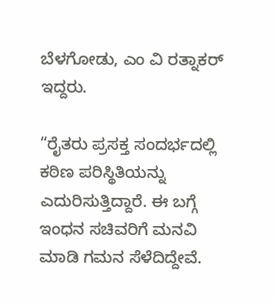ಬೆಳಗೋಡು, ಎಂ ವಿ ರತ್ನಾಕರ್‌ ಇದ್ದರು.

“ರೈತರು ಪ್ರಸಕ್ತ ಸಂದರ್ಭದಲ್ಲಿ ಕಠಿಣ ಪರಿಸ್ಥಿತಿಯನ್ನು ಎದುರಿಸುತ್ತಿದ್ದಾರೆ. ಈ ಬಗ್ಗೆ ಇಂಧನ ಸಚಿವರಿಗೆ ಮನವಿ ಮಾಡಿ ಗಮನ ಸೆಳೆದಿದ್ದೇವೆ.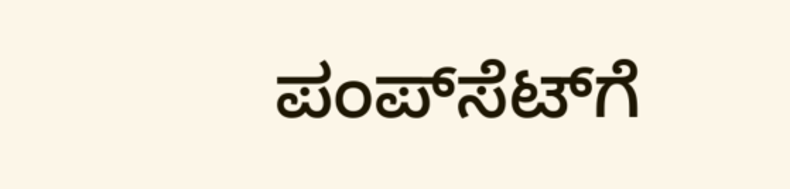ಪಂಪ್‌ಸೆಟ್‌ಗೆ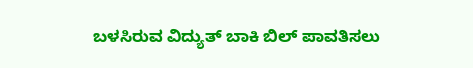ಬಳಸಿರುವ ವಿದ್ಯುತ್ ಬಾಕಿ ಬಿಲ್‌ ಪಾವತಿಸಲು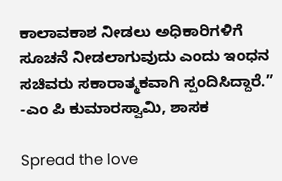ಕಾಲಾವಕಾಶ ನೀಡಲು ಅಧಿಕಾರಿಗಳಿಗೆ ಸೂಚನೆ ನೀಡಲಾಗುವುದು ಎಂದು ಇಂಧನ ಸಚಿವರು ಸಕಾರಾತ್ಮಕವಾಗಿ ಸ್ಪಂದಿಸಿದ್ದಾರೆ.”
-ಎಂ ಪಿ ಕುಮಾರಸ್ವಾಮಿ, ಶಾಸಕ

Spread the love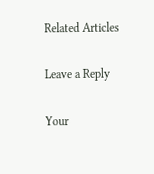Related Articles

Leave a Reply

Your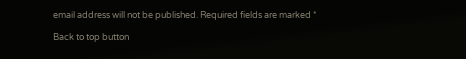email address will not be published. Required fields are marked *

Back to top button